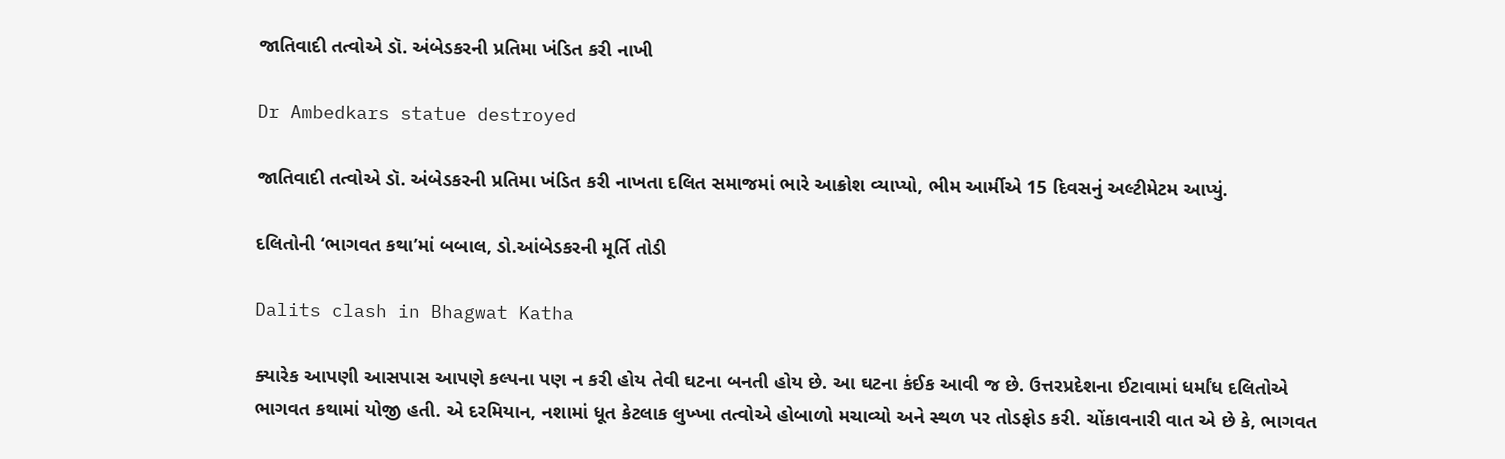જાતિવાદી તત્વોએ ડૉ. અંબેડકરની પ્રતિમા ખંડિત કરી નાખી

Dr Ambedkars statue destroyed

જાતિવાદી તત્વોએ ડૉ. અંબેડકરની પ્રતિમા ખંડિત કરી નાખતા દલિત સમાજમાં ભારે આક્રોશ વ્યાપ્યો, ભીમ આર્મીએ 15 દિવસનું અલ્ટીમેટમ આપ્યું.

દલિતોની ‘ભાગવત કથા’માં બબાલ, ડો.આંબેડકરની મૂર્તિ તોડી

Dalits clash in Bhagwat Katha

ક્યારેક આપણી આસપાસ આપણે કલ્પના પણ ન કરી હોય તેવી ઘટના બનતી હોય છે. આ ઘટના કંઈક આવી જ છે. ઉત્તરપ્રદેશના ઈટાવામાં ધર્માંધ દલિતોએ ભાગવત કથામાં યોજી હતી. એ દરમિયાન, નશામાં ધૂત કેટલાક લુખ્ખા તત્વોએ હોબાળો મચાવ્યો અને સ્થળ પર તોડફોડ કરી. ચોંકાવનારી વાત એ છે કે, ભાગવત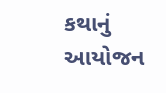કથાનું આયોજન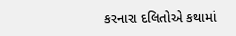કરનારા દલિતોએ કથામાં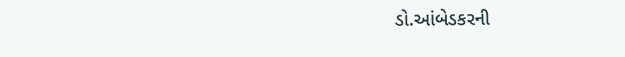ડો.આંબેડકરની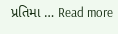પ્રતિમા … Read more